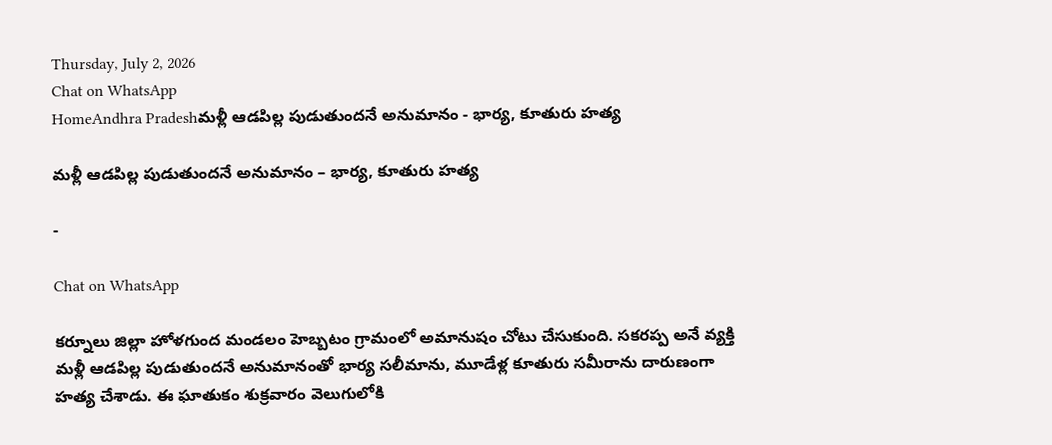Thursday, July 2, 2026
Chat on WhatsApp
HomeAndhra Pradeshమళ్లీ ఆడపిల్ల పుడుతుందనే అనుమానం - భార్య, కూతురు హత్య

మళ్లీ ఆడపిల్ల పుడుతుందనే అనుమానం – భార్య, కూతురు హత్య

-

Chat on WhatsApp

కర్నూలు జిల్లా హోళగుంద మండలం హెబ్బటం గ్రామంలో అమానుషం చోటు చేసుకుంది. సకరప్ప అనే వ్యక్తి మళ్లీ ఆడపిల్ల పుడుతుందనే అనుమానంతో భార్య సలీమాను, మూడేళ్ల కూతురు సమీరాను దారుణంగా హత్య చేశాడు. ఈ ఘాతుకం శుక్రవారం వెలుగులోకి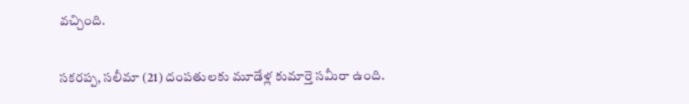వచ్చింది.

సకరప్ప, సలీమా (21) దంపతులకు మూడేళ్ల కుమార్తె సమీరా ఉంది.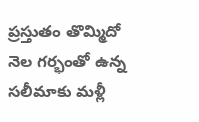ప్రస్తుతం తొమ్మిదో నెల గర్భంతో ఉన్న సలీమాకు మళ్లీ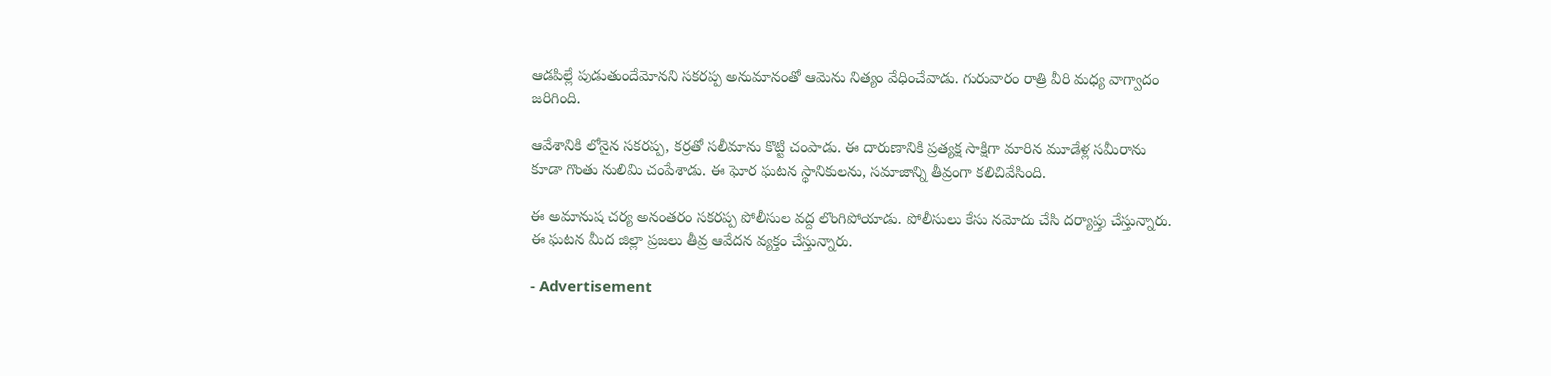ఆడపిల్లే పుడుతుందేమోనని సకరప్ప అనుమానంతో ఆమెను నిత్యం వేధించేవాడు. గురువారం రాత్రి వీరి మధ్య వాగ్వాదం జరిగింది.

ఆవేశానికి లోనైన సకరప్ప, కర్రతో సలీమాను కొట్టి చంపాడు. ఈ దారుణానికి ప్రత్యక్ష సాక్షిగా మారిన మూడేళ్ల సమీరాను కూడా గొంతు నులిమి చంపేశాడు. ఈ ఘోర ఘటన స్థానికులను, సమాజాన్ని తీవ్రంగా కలిచివేసింది.

ఈ అమానుష చర్య అనంతరం సకరప్ప పోలీసుల వద్ద లొంగిపోయాడు. పోలీసులు కేసు నమోదు చేసి దర్యాప్తు చేస్తున్నారు. ఈ ఘటన మీద జిల్లా ప్రజలు తీవ్ర ఆవేదన వ్యక్తం చేస్తున్నారు.

- Advertisement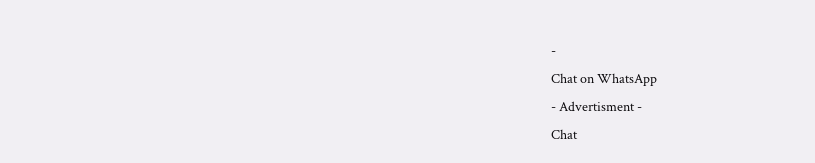-
Chat on WhatsApp
- Advertisment -
Chat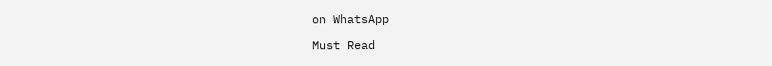on WhatsApp

Must Read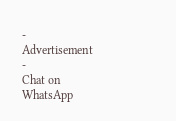- Advertisement -
Chat on WhatsApp